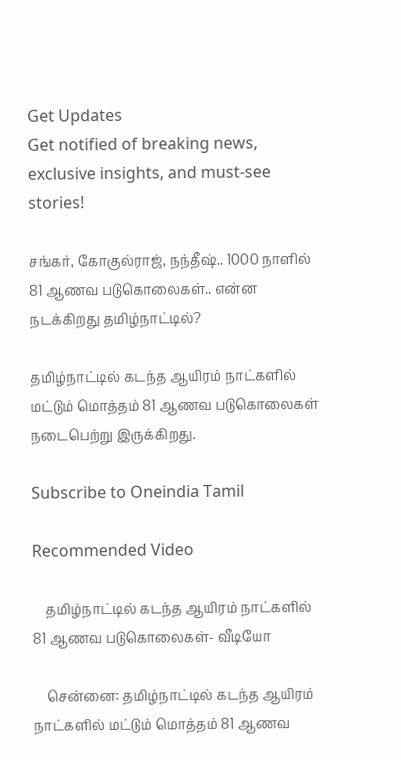Get Updates
Get notified of breaking news, exclusive insights, and must-see stories!

சங்கர், கோகுல்ராஜ், நந்தீஷ்.. 1000 நாளில் 81 ஆணவ படுகொலைகள்.. என்ன நடக்கிறது தமிழ்நாட்டில்?

தமிழ்நாட்டில் கடந்த ஆயிரம் நாட்களில் மட்டும் மொத்தம் 81 ஆணவ படுகொலைகள் நடைபெற்று இருக்கிறது.

Subscribe to Oneindia Tamil

Recommended Video

    தமிழ்நாட்டில் கடந்த ஆயிரம் நாட்களில் 81 ஆணவ படுகொலைகள்- வீடியோ

    சென்னை: தமிழ்நாட்டில் கடந்த ஆயிரம் நாட்களில் மட்டும் மொத்தம் 81 ஆணவ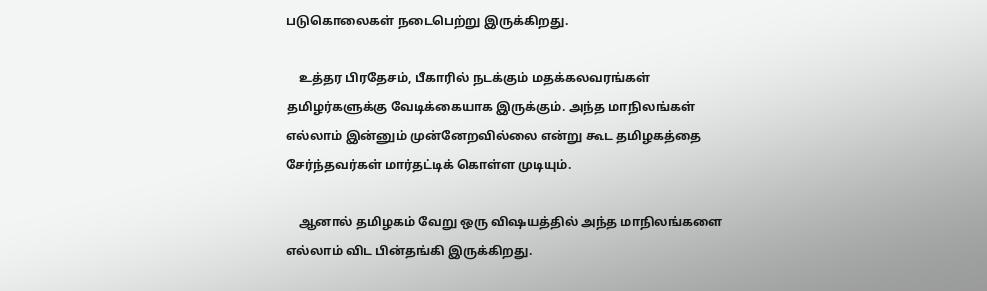படுகொலைகள் நடைபெற்று இருக்கிறது.

    உத்தர பிரதேசம், பீகாரில் நடக்கும் மதக்கலவரங்கள் தமிழர்களுக்கு வேடிக்கையாக இருக்கும். அந்த மாநிலங்கள் எல்லாம் இன்னும் முன்னேறவில்லை என்று கூட தமிழகத்தை சேர்ந்தவர்கள் மார்தட்டிக் கொள்ள முடியும்.

    ஆனால் தமிழகம் வேறு ஒரு விஷயத்தில் அந்த மாநிலங்களை எல்லாம் விட பின்தங்கி இருக்கிறது.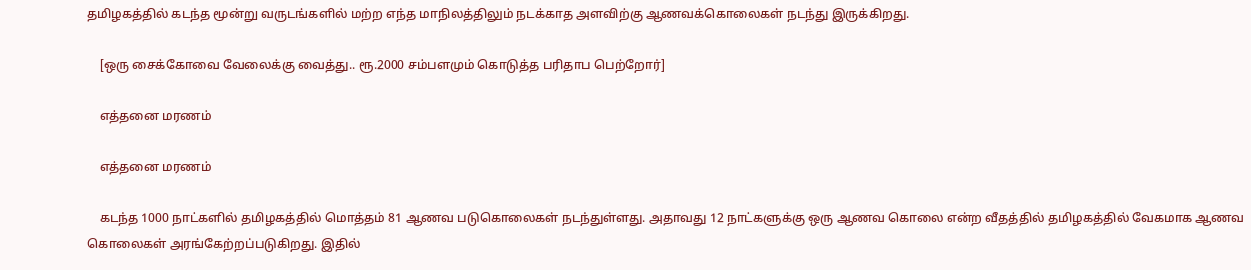தமிழகத்தில் கடந்த மூன்று வருடங்களில் மற்ற எந்த மாநிலத்திலும் நடக்காத அளவிற்கு ஆணவக்கொலைகள் நடந்து இருக்கிறது.

    [ஒரு சைக்கோவை வேலைக்கு வைத்து.. ரூ.2000 சம்பளமும் கொடுத்த பரிதாப பெற்றோர்]

    எத்தனை மரணம்

    எத்தனை மரணம்

    கடந்த 1000 நாட்களில் தமிழகத்தில் மொத்தம் 81 ஆணவ படுகொலைகள் நடந்துள்ளது. அதாவது 12 நாட்களுக்கு ஒரு ஆணவ கொலை என்ற வீதத்தில் தமிழகத்தில் வேகமாக ஆணவ கொலைகள் அரங்கேற்றப்படுகிறது. இதில்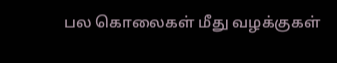பல கொலைகள் மீது வழக்குகள்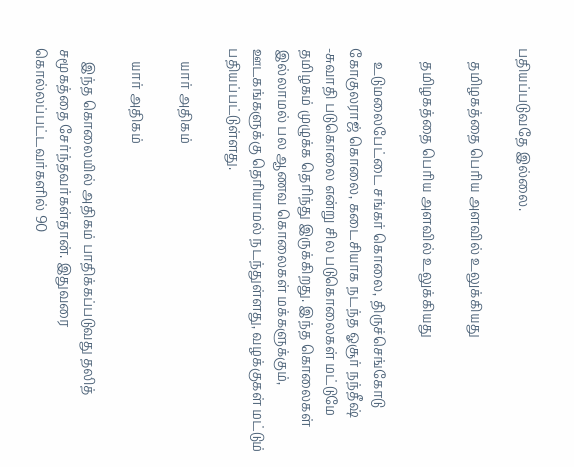பதியப்படுவதே இல்லை.

    தமிழகத்தை பெரிய அளவில் உலுக்கியது

    தமிழகத்தை பெரிய அளவில் உலுக்கியது

    உடுமலைபேட்டை சங்கர் கொலை, திருச்செங்கோடு கோகுலராஜ் கொலை, கடைசியாக நடந்த ஓசூர் நந்தீஷ் -சுவாதி படுகொலை என்று சில படுகொலைகள் மட்டுமே தமிழகம் முழுக்க தெரிந்து இருக்கிறது. இந்த கொலைகள் இல்லாமல் பல ஆணவ கொலைகள் மக்களுக்கும், ஊடகங்களுக்கு தெரியாமல் நடந்துள்ளது, வழக்குகள் மட்டும் பதியப்பட்டுள்ளது.

    யார் அதிகம்

    யார் அதிகம்

    இந்த கொலையில் அதிகம் பாதிக்கப்படுவது தலித் சமூகத்தை சேர்ந்தவர்கள்தான். இதுவரை கொல்லப்பட்டவர்களில் 90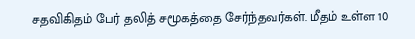சதவிகிதம் பேர் தலித் சமூகத்தை சேர்ந்தவர்கள். மீதம் உள்ள 10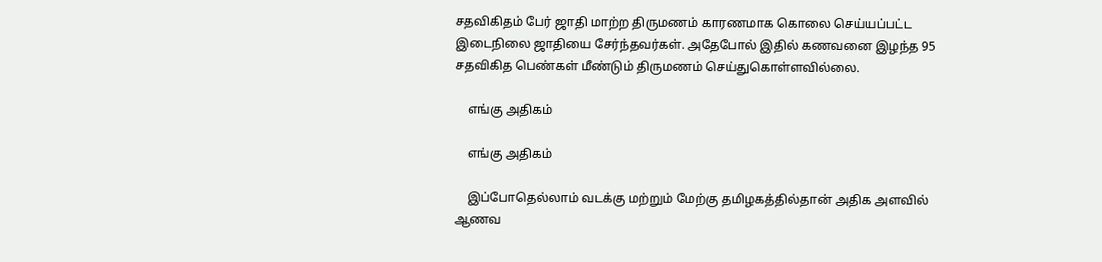சதவிகிதம் பேர் ஜாதி மாற்ற திருமணம் காரணமாக கொலை செய்யப்பட்ட இடைநிலை ஜாதியை சேர்ந்தவர்கள். அதேபோல் இதில் கணவனை இழந்த 95 சதவிகித பெண்கள் மீண்டும் திருமணம் செய்துகொள்ளவில்லை.

    எங்கு அதிகம்

    எங்கு அதிகம்

    இப்போதெல்லாம் வடக்கு மற்றும் மேற்கு தமிழகத்தில்தான் அதிக அளவில் ஆணவ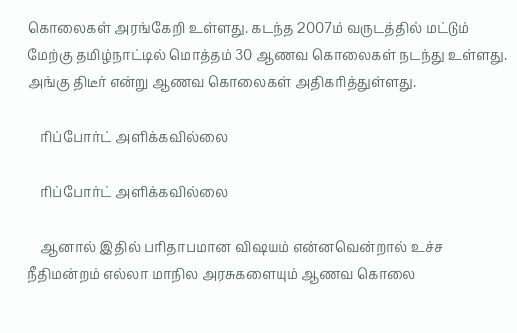கொலைகள் அரங்கேறி உள்ளது. கடந்த 2007ம் வருடத்தில் மட்டும் மேற்கு தமிழ்நாட்டில் மொத்தம் 30 ஆணவ கொலைகள் நடந்து உள்ளது. அங்கு திடீர் என்று ஆணவ கொலைகள் அதிகரித்துள்ளது.

    ரிப்போர்ட் அளிக்கவில்லை

    ரிப்போர்ட் அளிக்கவில்லை

    ஆனால் இதில் பரிதாபமான விஷயம் என்னவென்றால் உச்ச நீதிமன்றம் எல்லா மாநில அரசுகளையும் ஆணவ கொலை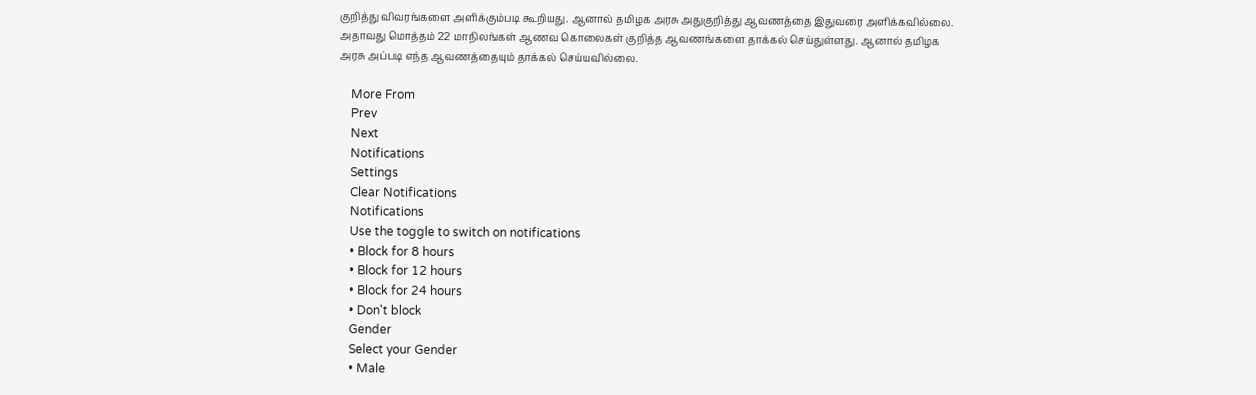குறித்து விவரங்களை அளிக்கும்படி கூறியது. ஆனால் தமிழக அரசு அதுகுறித்து ஆவணத்தை இதுவரை அளிக்கவில்லை. அதாவது மொத்தம் 22 மாநிலங்கள் ஆணவ கொலைகள் குறித்த ஆவணங்களை தாக்கல் செய்துள்ளது. ஆனால் தமிழக அரசு அப்படி எந்த ஆவணத்தையும் தாக்கல் செய்யவில்லை.

    More From
    Prev
    Next
    Notifications
    Settings
    Clear Notifications
    Notifications
    Use the toggle to switch on notifications
    • Block for 8 hours
    • Block for 12 hours
    • Block for 24 hours
    • Don't block
    Gender
    Select your Gender
    • Male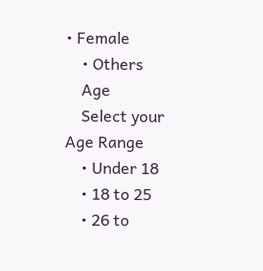• Female
    • Others
    Age
    Select your Age Range
    • Under 18
    • 18 to 25
    • 26 to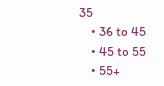35
    • 36 to 45
    • 45 to 55
    • 55+